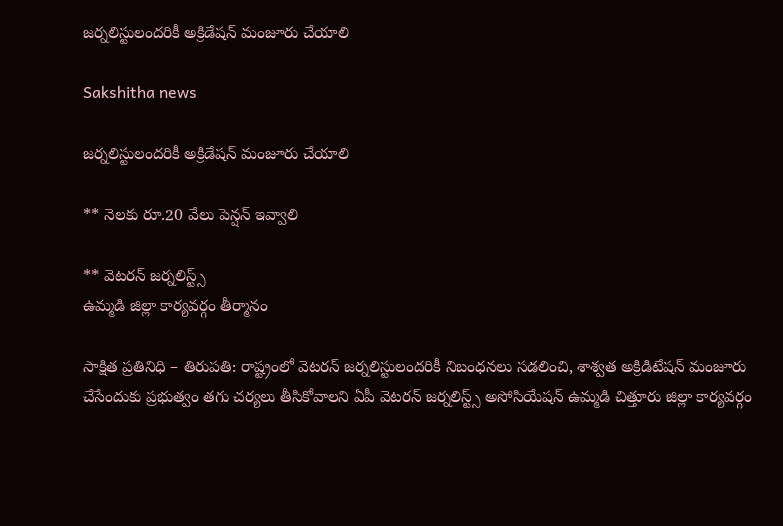జర్నలిస్టులందరికీ అక్రిడేషన్ మంజూరు చేయాలి

Sakshitha news

జర్నలిస్టులందరికీ అక్రిడేషన్ మంజూరు చేయాలి

** నెలకు రూ.20 వేలు పెన్షన్ ఇవ్వాలి

** వెటరన్ జర్నలిస్ట్స్
ఉమ్మడి జిల్లా కార్యవర్గం తీర్మానం

సాక్షిత ప్రతినిధి – తిరుపతి: రాష్ట్రంలో వెటరన్ జర్నలిస్టులందరికీ నిబంధనలు సడలించి, శాశ్వత అక్రిడిటేషన్ మంజూరు చేసేందుకు ప్రభుత్వం తగు చర్యలు తీసికోవాలని ఏపీ వెటరన్ జర్నలిస్ట్స్ అసోసియేషన్ ఉమ్మడి చిత్తూరు జిల్లా కార్యవర్గం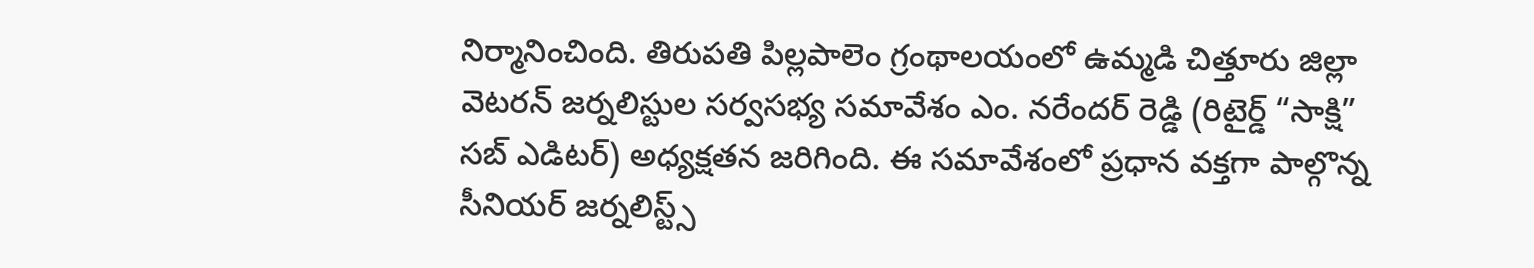నిర్మానించింది. తిరుపతి పిల్లపాలెం గ్రంథాలయంలో ఉమ్మడి చిత్తూరు జిల్లా వెటరన్ జర్నలిస్టుల సర్వసభ్య సమావేశం ఎం. నరేందర్ రెడ్డి (రిటైర్డ్ “సాక్షి” సబ్ ఎడిటర్) అధ్యక్షతన జరిగింది. ఈ సమావేశంలో ప్రధాన వక్తగా పాల్గొన్న సీనియర్ జర్నలిస్ట్స్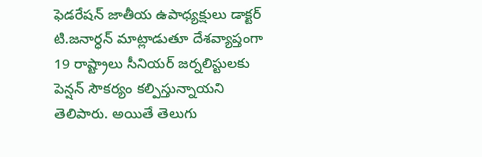ఫెడరేషన్ జాతీయ ఉపాధ్యక్షులు డాక్టర్ టి.జనార్ధన్ మాట్లాడుతూ దేశవ్యాప్తంగా 19 రాష్ట్రాలు సీనియర్ జర్నలిస్టులకు పెన్షన్ సౌకర్యం కల్పిస్తున్నాయని తెలిపారు. అయితే తెలుగు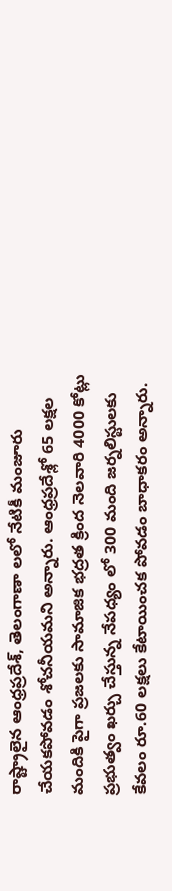రాష్ట్రాలైన ఆంధ్రప్రదేశ్, తెలంగాణా లలో నేటికీ మంజూరు చేయకపోవడం శోచనీయమని అన్నారు. ఆంధ్రప్రదేశ్లో 65 లక్షల మందికి పైగా ప్రజలకు సామాజిక భద్రత క్రింద నెలవారి 4000 కోట్లు ప్రభుత్వం ఖర్చు చేస్తున్న నేపధ్యం లో 300 మంది జర్నలిస్టులకు కేవలం రూ.60 లక్షలు కేటాయించక పోవడం బాధాకరం అన్నారు.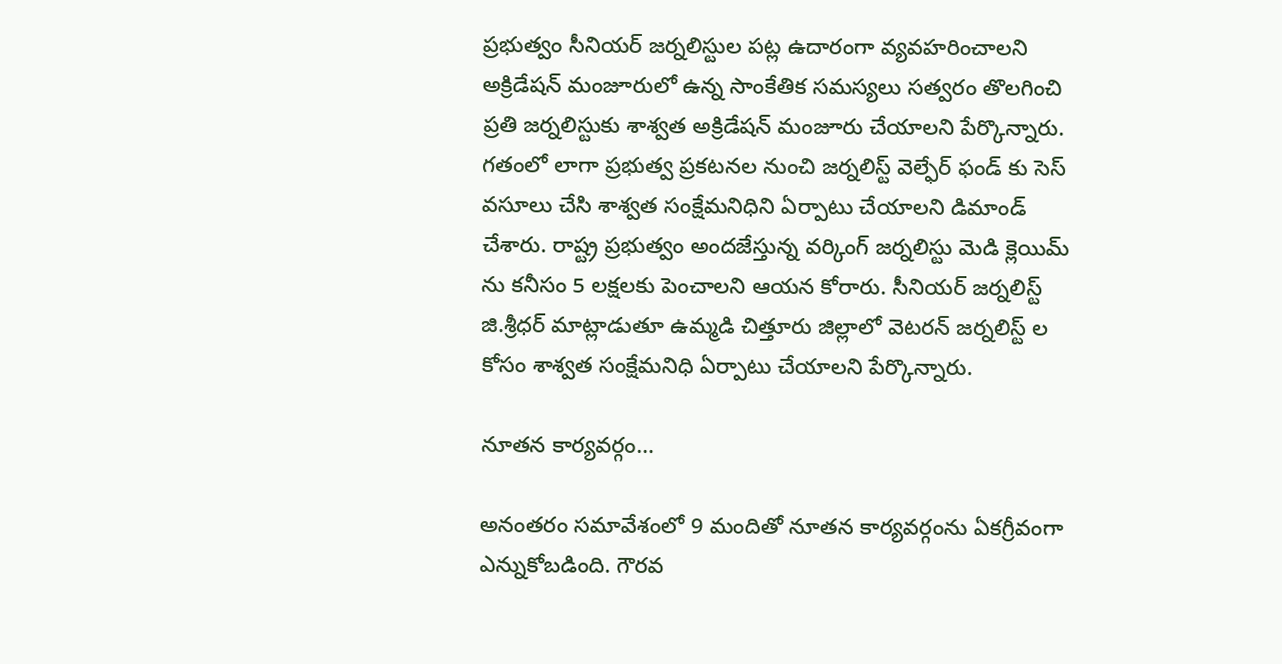ప్రభుత్వం సీనియర్ జర్నలిస్టుల పట్ల ఉదారంగా వ్యవహరించాలని అక్రిడేషన్ మంజూరులో ఉన్న సాంకేతిక సమస్యలు సత్వరం తొలగించి ప్రతి జర్నలిస్టుకు శాశ్వత అక్రిడేషన్ మంజూరు చేయాలని పేర్కొన్నారు. గతంలో లాగా ప్రభుత్వ ప్రకటనల నుంచి జర్నలిస్ట్ వెల్ఫేర్ ఫండ్ కు సెస్ వసూలు చేసి శాశ్వత సంక్షేమనిధిని ఏర్పాటు చేయాలని డిమాండ్ చేశారు. రాష్ట్ర ప్రభుత్వం అందజేస్తున్న వర్కింగ్ జర్నలిస్టు మెడి క్లెయిమ్ ను కనీసం 5 లక్షలకు పెంచాలని ఆయన కోరారు. సీనియర్ జర్నలిస్ట్ జి.శ్రీధర్ మాట్లాడుతూ ఉమ్మడి చిత్తూరు జిల్లాలో వెటరన్ జర్నలిస్ట్ ల కోసం శాశ్వత సంక్షేమనిధి ఏర్పాటు చేయాలని పేర్కొన్నారు.

నూతన కార్యవర్గం…

అనంతరం సమావేశంలో 9 మందితో నూతన కార్యవర్గంను ఏకగ్రీవంగా ఎన్నుకోబడింది. గౌరవ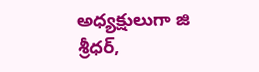అధ్యక్షులుగా జి శ్రీధర్,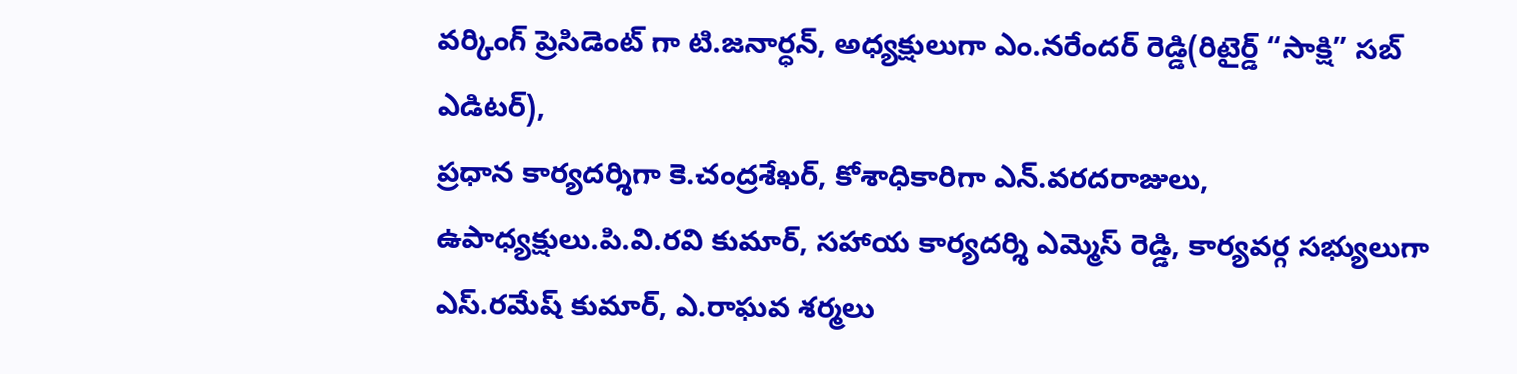వర్కింగ్ ప్రెసిడెంట్ గా టి.జనార్ధన్, అధ్యక్షులుగా ఎం.నరేందర్ రెడ్డి(రిటైర్డ్ “సాక్షి” సబ్ ఎడిటర్),
ప్రధాన కార్యదర్శిగా కె.చంద్రశేఖర్, కోశాధికారిగా ఎన్.వరదరాజులు,
ఉపాధ్యక్షులు.పి.వి.రవి కుమార్, సహాయ కార్యదర్శి ఎమ్మెస్ రెడ్డి, కార్యవర్గ సభ్యులుగా ఎస్.రమేష్ కుమార్, ఎ.రాఘవ శర్మలు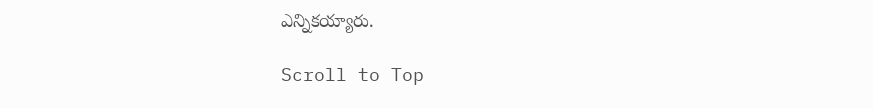ఎన్నికయ్యారు.

Scroll to Top